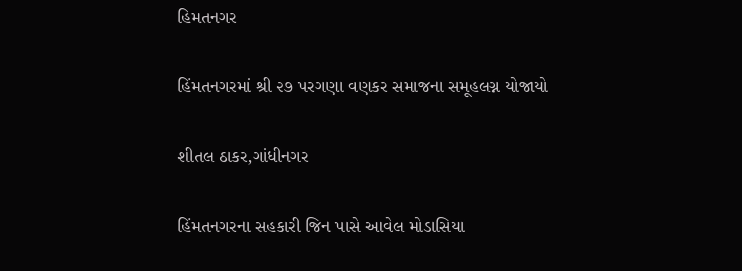હિમતનગર

હિંમતનગરમાં શ્રી ૨૭ પરગણા વણકર સમાજના સમૂહલગ્ન યોજાયો

શીતલ ઠાકર,ગાંધીનગર

હિંમતનગરના સહકારી જિન પાસે આવેલ મોડાસિયા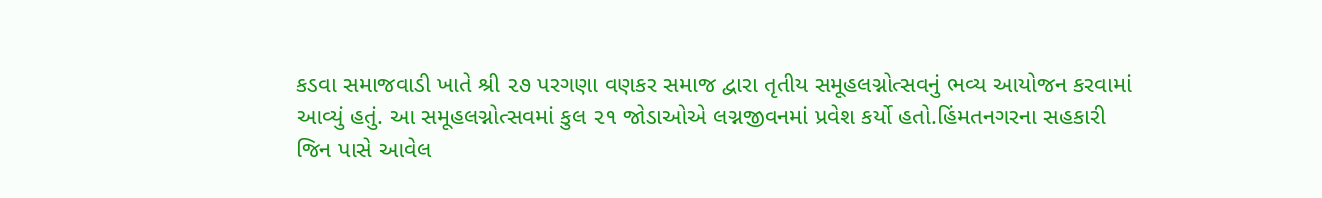કડવા સમાજવાડી ખાતે શ્રી ૨૭ પરગણા વણકર સમાજ દ્વારા તૃતીય સમૂહલગ્નોત્સવનું ભવ્ય આયોજન કરવામાં આવ્યું હતું. આ સમૂહલગ્નોત્સવમાં કુલ ૨૧ જોડાઓએ લગ્નજીવનમાં પ્રવેશ કર્યો હતો.હિંમતનગરના સહકારી જિન પાસે આવેલ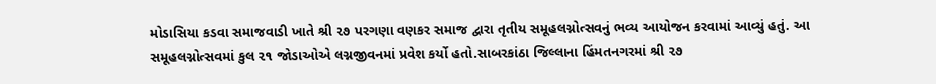મોડાસિયા કડવા સમાજવાડી ખાતે શ્રી ૨૭ પરગણા વણકર સમાજ દ્વારા તૃતીય સમૂહલગ્નોત્સવનું ભવ્ય આયોજન કરવામાં આવ્યું હતું. આ સમૂહલગ્નોત્સવમાં કુલ ૨૧ જોડાઓએ લગ્નજીવનમાં પ્રવેશ કર્યો હતો.સાબરકાંઠા જિલ્લાના હિંમતનગરમાં શ્રી ૨૭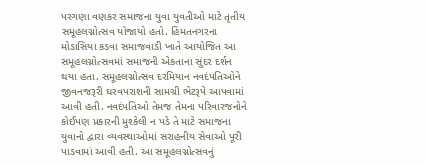પરગણા વણકર સમાજના યુવા યુવતીઓ માટે તૃતીય સમૂહલગ્નોત્સવ યોજાયો હતો. હિંમતનગરના મોડાસિયા કડવા સમાજવાડી ખાતે આયોજિત આ સમૂહલગ્નોત્સવમાં સમાજની એકતાના સુંદર દર્શન થયા હતા. સમૂહલગ્નોત્સવ દરમિયાન નવદંપતિઓને જીવનજરૂરી ઘરવપરાશની સામગ્રી ભેટરૂપે આપવામાં આવી હતી. નવદંપતિઓ તેમજ તેમના પરિવારજનોને કોઈપણ પ્રકારની મુશ્કેલી ન પડે તે માટે સમાજના યુવાનો દ્વારા વ્યવસ્થાઓમાં સરાહનીય સેવાઓ પૂરી પાડવામાં આવી હતી. આ સમૂહલગ્નોત્સવનું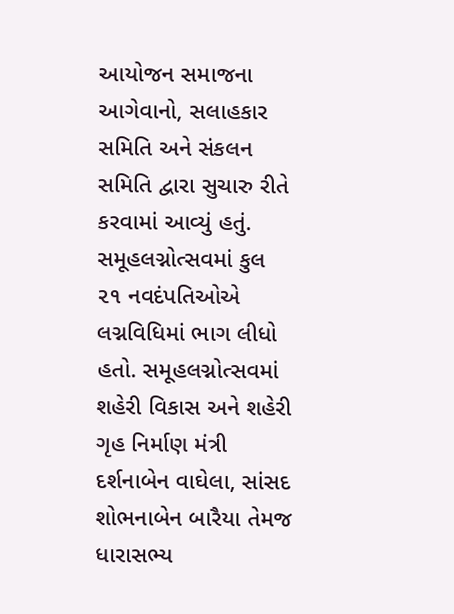આયોજન સમાજના આગેવાનો, સલાહકાર સમિતિ અને સંકલન સમિતિ દ્વારા સુચારુ રીતે કરવામાં આવ્યું હતું. સમૂહલગ્નોત્સવમાં કુલ ૨૧ નવદંપતિઓએ લગ્નવિધિમાં ભાગ લીધો હતો. સમૂહલગ્નોત્સવમાં શહેરી વિકાસ અને શહેરી ગૃહ નિર્માણ મંત્રી દર્શનાબેન વાઘેલા, સાંસદ શોભનાબેન બારૈયા તેમજ ધારાસભ્ય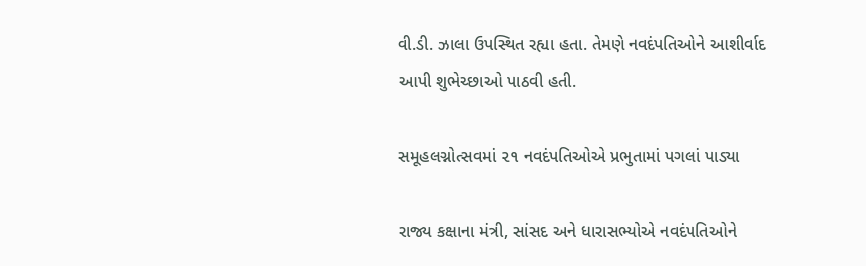વી.ડી. ઝાલા ઉપસ્થિત રહ્યા હતા. તેમણે નવદંપતિઓને આશીર્વાદ આપી શુભેચ્છાઓ પાઠવી હતી.

સમૂહલગ્નોત્સવમાં ૨૧ નવદંપતિઓએ પ્રભુતામાં પગલાં પાડ્યા

રાજ્ય કક્ષાના મંત્રી, સાંસદ અને ધારાસભ્યોએ નવદંપતિઓને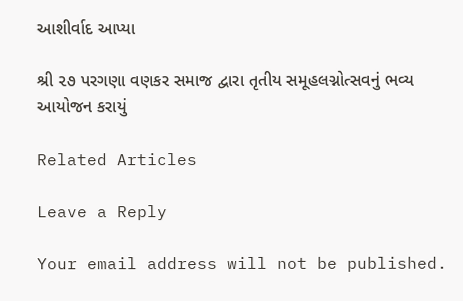આશીર્વાદ આપ્યા

શ્રી ૨૭ પરગણા વણકર સમાજ દ્વારા તૃતીય સમૂહલગ્નોત્સવનું ભવ્ય આયોજન કરાયું

Related Articles

Leave a Reply

Your email address will not be published.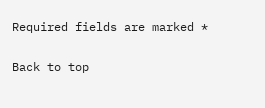Required fields are marked *

Back to top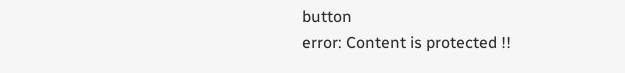button
error: Content is protected !!